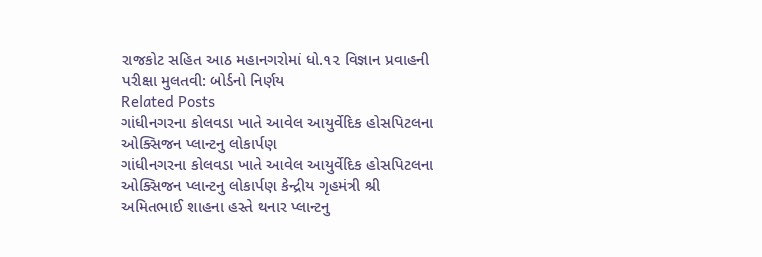રાજકોટ સહિત આઠ મહાનગરોમાં ધો.૧૨ વિજ્ઞાન પ્રવાહની પરીક્ષા મુલતવી: બોર્ડનો નિર્ણય
Related Posts
ગાંધીનગરના કોલવડા ખાતે આવેલ આયુર્વેદિક હોસપિટલના ઓક્સિજન પ્લાન્ટનુ લોકાર્પણ
ગાંધીનગરના કોલવડા ખાતે આવેલ આયુર્વેદિક હોસપિટલના ઓક્સિજન પ્લાન્ટનુ લોકાર્પણ કેન્દ્રીય ગૃહમંત્રી શ્રી અમિતભાઈ શાહના હસ્તે થનાર પ્લાન્ટનુ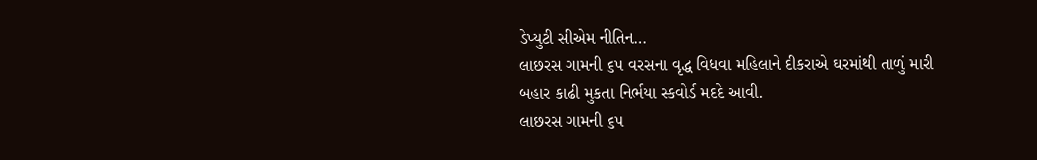ડેપ્યુટી સીએમ નીતિન…
લાછરસ ગામની ૬૫ વરસના વૃદ્ધ વિધવા મહિલાને દીકરાએ ઘરમાંથી તાળું મારી બહાર કાઢી મુકતા નિર્ભયા સ્કવોર્ડ મદદે આવી.
લાછરસ ગામની ૬૫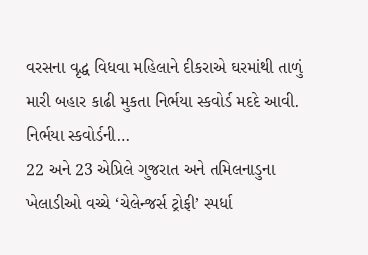વરસના વૃદ્ધ વિધવા મહિલાને દીકરાએ ઘરમાંથી તાળું મારી બહાર કાઢી મુકતા નિર્ભયા સ્કવોર્ડ મદદે આવી. નિર્ભયા સ્કવોર્ડની…
22 અને 23 એપ્રિલે ગુજરાત અને તમિલનાડુના ખેલાડીઓ વચ્ચે ‘ચેલેન્જર્સ ટ્રોફી’ સ્પર્ધા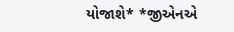યોજાશે* *જીએનએ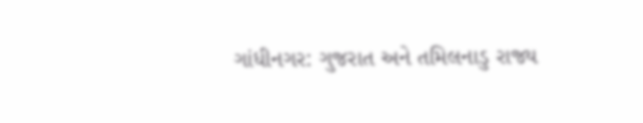ગાંધીનગર: ગુજરાત અને તમિલનાડુ રાજ્ય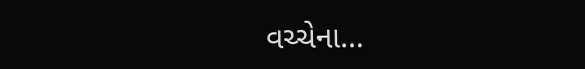વચ્ચેના…